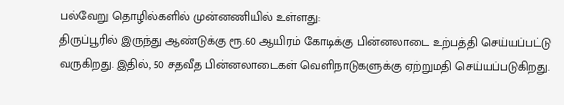பல்வேறு தொழில்களில் முன்னணியில் உள்ளது:
திருப்பூரில் இருந்து ஆண்டுக்கு ரூ.60 ஆயிரம் கோடிக்கு பின்னலாடை உற்பத்தி செய்யப்பட்டு வருகிறது. இதில், 50 சதவீத பின்னலாடைகள் வெளிநாடுகளுக்கு ஏற்றுமதி செய்யப்படுகிறது.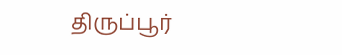திருப்பூர்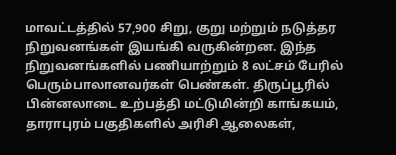மாவட்டத்தில் 57,900 சிறு, குறு மற்றும் நடுத்தர நிறுவனங்கள் இயங்கி வருகின்றன. இந்த நிறுவனங்களில் பணியாற்றும் 8 லட்சம் பேரில் பெரும்பாலானவர்கள் பெண்கள். திருப்பூரில் பின்னலாடை உற்பத்தி மட்டுமின்றி காங்கயம், தாராபுரம் பகுதிகளில் அரிசி ஆலைகள்,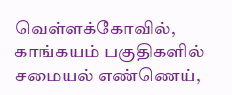வெள்ளக்கோவில், காங்கயம் பகுதிகளில் சமையல் எண்ணெய்,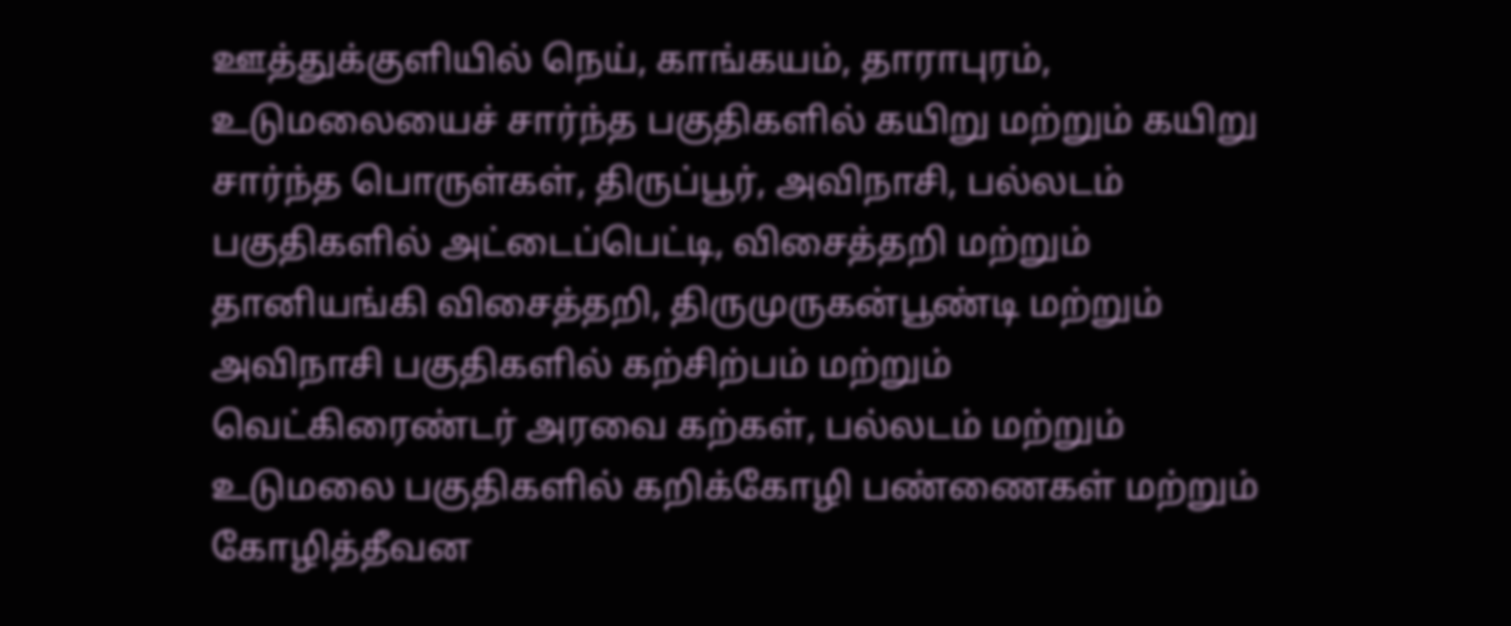ஊத்துக்குளியில் நெய், காங்கயம், தாராபுரம், உடுமலையைச் சார்ந்த பகுதிகளில் கயிறு மற்றும் கயிறு சார்ந்த பொருள்கள், திருப்பூர், அவிநாசி, பல்லடம் பகுதிகளில் அட்டைப்பெட்டி, விசைத்தறி மற்றும் தானியங்கி விசைத்தறி, திருமுருகன்பூண்டி மற்றும் அவிநாசி பகுதிகளில் கற்சிற்பம் மற்றும் வெட்கிரைண்டர் அரவை கற்கள், பல்லடம் மற்றும் உடுமலை பகுதிகளில் கறிக்கோழி பண்ணைகள் மற்றும் கோழித்தீவன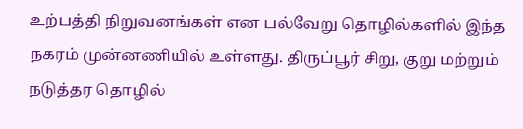உற்பத்தி நிறுவனங்கள் என பல்வேறு தொழில்களில் இந்த நகரம் முன்னணியில் உள்ளது. திருப்பூர் சிறு, குறு மற்றும் நடுத்தர தொழில்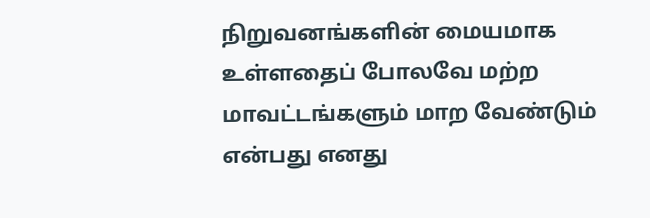நிறுவனங்களின் மையமாக உள்ளதைப் போலவே மற்ற மாவட்டங்களும் மாற வேண்டும் என்பது எனது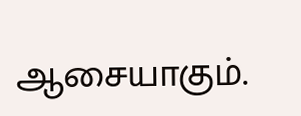ஆசையாகும்.